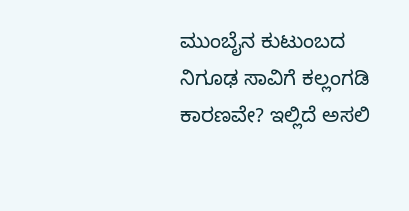ಮುಂಬೈನ ಕುಟುಂಬದ ನಿಗೂಢ ಸಾವಿಗೆ ಕಲ್ಲಂಗಡಿ ಕಾರಣವೇ? ಇಲ್ಲಿದೆ ಅಸಲಿ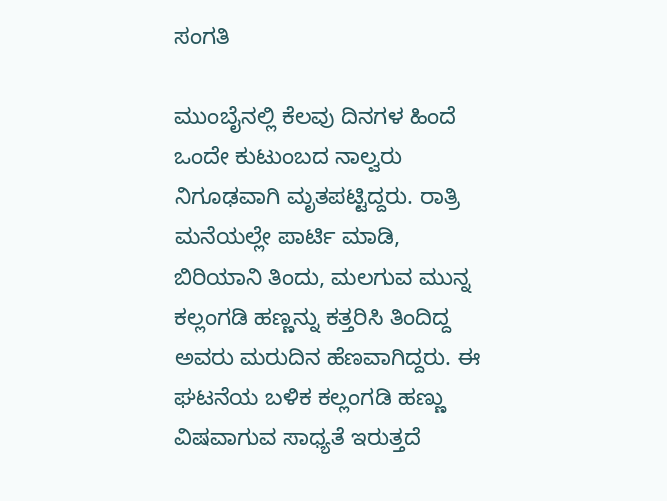ಸಂಗತಿ

ಮುಂಬೈನಲ್ಲಿ ಕೆಲವು ದಿನಗಳ ಹಿಂದೆ ಒಂದೇ ಕುಟುಂಬದ ನಾಲ್ವರು ನಿಗೂಢವಾಗಿ ಮೃತಪಟ್ಟಿದ್ದರು. ರಾತ್ರಿ ಮನೆಯಲ್ಲೇ ಪಾರ್ಟಿ ಮಾಡಿ, ಬಿರಿಯಾನಿ ತಿಂದು, ಮಲಗುವ ಮುನ್ನ ಕಲ್ಲಂಗಡಿ ಹಣ್ಣನ್ನು ಕತ್ತರಿಸಿ ತಿಂದಿದ್ದ ಅವರು ಮರುದಿನ ಹೆಣವಾಗಿದ್ದರು. ಈ ಘಟನೆಯ ಬಳಿಕ ಕಲ್ಲಂಗಡಿ ಹಣ್ಣು ವಿಷವಾಗುವ ಸಾಧ್ಯತೆ ಇರುತ್ತದೆ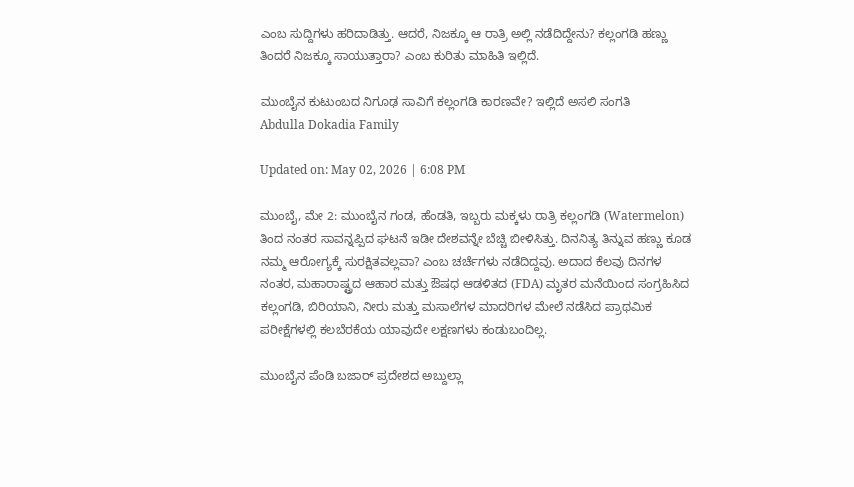ಎಂಬ ಸುದ್ದಿಗಳು ಹರಿದಾಡಿತ್ತು. ಆದರೆ, ನಿಜಕ್ಕೂ ಆ ರಾತ್ರಿ ಅಲ್ಲಿ ನಡೆದಿದ್ದೇನು? ಕಲ್ಲಂಗಡಿ ಹಣ್ಣು ತಿಂದರೆ ನಿಜಕ್ಕೂ ಸಾಯುತ್ತಾರಾ? ಎಂಬ ಕುರಿತು ಮಾಹಿತಿ ಇಲ್ಲಿದೆ.

ಮುಂಬೈನ ಕುಟುಂಬದ ನಿಗೂಢ ಸಾವಿಗೆ ಕಲ್ಲಂಗಡಿ ಕಾರಣವೇ? ಇಲ್ಲಿದೆ ಅಸಲಿ ಸಂಗತಿ
Abdulla Dokadia Family

Updated on: May 02, 2026 | 6:08 PM

ಮುಂಬೈ, ಮೇ 2: ಮುಂಬೈನ ಗಂಡ, ಹೆಂಡತಿ, ಇಬ್ಬರು ಮಕ್ಕಳು ರಾತ್ರಿ ಕಲ್ಲಂಗಡಿ (Watermelon) ತಿಂದ ನಂತರ ಸಾವನ್ನಪ್ಪಿದ ಘಟನೆ ಇಡೀ ದೇಶವನ್ನೇ ಬೆಚ್ಚಿ ಬೀಳಿಸಿತ್ತು. ದಿನನಿತ್ಯ ತಿನ್ನುವ ಹಣ್ಣು ಕೂಡ ನಮ್ಮ ಆರೋಗ್ಯಕ್ಕೆ ಸುರಕ್ಷಿತವಲ್ಲವಾ? ಎಂಬ ಚರ್ಚೆಗಳು ನಡೆದಿದ್ದವು. ಅದಾದ ಕೆಲವು ದಿನಗಳ ನಂತರ, ಮಹಾರಾಷ್ಟ್ರದ ಆಹಾರ ಮತ್ತು ಔಷಧ ಆಡಳಿತದ (FDA) ಮೃತರ ಮನೆಯಿಂದ ಸಂಗ್ರಹಿಸಿದ ಕಲ್ಲಂಗಡಿ, ಬಿರಿಯಾನಿ, ನೀರು ಮತ್ತು ಮಸಾಲೆಗಳ ಮಾದರಿಗಳ ಮೇಲೆ ನಡೆಸಿದ ಪ್ರಾಥಮಿಕ ಪರೀಕ್ಷೆಗಳಲ್ಲಿ ಕಲಬೆರಕೆಯ ಯಾವುದೇ ಲಕ್ಷಣಗಳು ಕಂಡುಬಂದಿಲ್ಲ.

ಮುಂಬೈನ ಪೆಂಡಿ ಬಜಾರ್ ಪ್ರದೇಶದ ಅಬ್ದುಲ್ಲಾ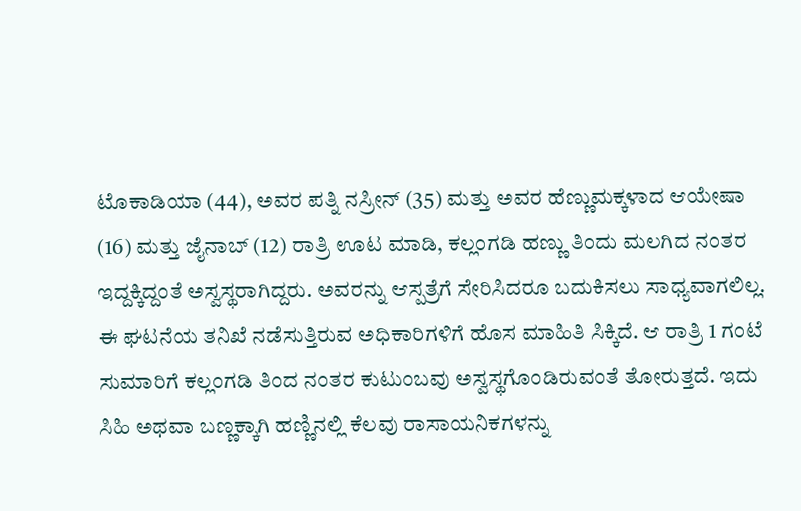ಟೊಕಾಡಿಯಾ (44), ಅವರ ಪತ್ನಿ ನಸ್ರೀನ್ (35) ಮತ್ತು ಅವರ ಹೆಣ್ಣುಮಕ್ಕಳಾದ ಆಯೇಷಾ (16) ಮತ್ತು ಜೈನಾಬ್ (12) ರಾತ್ರಿ ಊಟ ಮಾಡಿ, ಕಲ್ಲಂಗಡಿ ಹಣ್ಣು ತಿಂದು ಮಲಗಿದ ನಂತರ ಇದ್ದಕ್ಕಿದ್ದಂತೆ ಅಸ್ವಸ್ಥರಾಗಿದ್ದರು. ಅವರನ್ನು ಆಸ್ಪತ್ರೆಗೆ ಸೇರಿಸಿದರೂ ಬದುಕಿಸಲು ಸಾಧ್ಯವಾಗಲಿಲ್ಲ. ಈ ಘಟನೆಯ ತನಿಖೆ ನಡೆಸುತ್ತಿರುವ ಅಧಿಕಾರಿಗಳಿಗೆ ಹೊಸ ಮಾಹಿತಿ ಸಿಕ್ಕಿದೆ. ಆ ರಾತ್ರಿ 1 ಗಂಟೆ ಸುಮಾರಿಗೆ ಕಲ್ಲಂಗಡಿ ತಿಂದ ನಂತರ ಕುಟುಂಬವು ಅಸ್ವಸ್ಥಗೊಂಡಿರುವಂತೆ ತೋರುತ್ತದೆ. ಇದು ಸಿಹಿ ಅಥವಾ ಬಣ್ಣಕ್ಕಾಗಿ ಹಣ್ಣಿನಲ್ಲಿ ಕೆಲವು ರಾಸಾಯನಿಕಗಳನ್ನು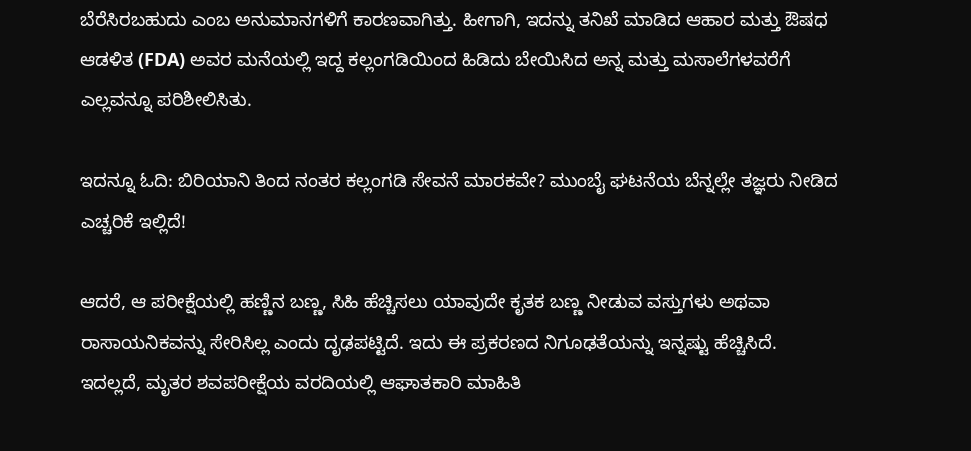ಬೆರೆಸಿರಬಹುದು ಎಂಬ ಅನುಮಾನಗಳಿಗೆ ಕಾರಣವಾಗಿತ್ತು. ಹೀಗಾಗಿ, ಇದನ್ನು ತನಿಖೆ ಮಾಡಿದ ಆಹಾರ ಮತ್ತು ಔಷಧ ಆಡಳಿತ (FDA) ಅವರ ಮನೆಯಲ್ಲಿ ಇದ್ದ ಕಲ್ಲಂಗಡಿಯಿಂದ ಹಿಡಿದು ಬೇಯಿಸಿದ ಅನ್ನ ಮತ್ತು ಮಸಾಲೆಗಳವರೆಗೆ ಎಲ್ಲವನ್ನೂ ಪರಿಶೀಲಿಸಿತು.

ಇದನ್ನೂ ಓದಿ: ಬಿರಿಯಾನಿ ತಿಂದ ನಂತರ ಕಲ್ಲಂಗಡಿ ಸೇವನೆ ಮಾರಕವೇ? ಮುಂಬೈ ಘಟನೆಯ ಬೆನ್ನಲ್ಲೇ ತಜ್ಞರು ನೀಡಿದ ಎಚ್ಚರಿಕೆ ಇಲ್ಲಿದೆ!

ಆದರೆ, ಆ ಪರೀಕ್ಷೆಯಲ್ಲಿ ಹಣ್ಣಿನ ಬಣ್ಣ, ಸಿಹಿ ಹೆಚ್ಚಿಸಲು ಯಾವುದೇ ಕೃತಕ ಬಣ್ಣ ನೀಡುವ ವಸ್ತುಗಳು ಅಥವಾ ರಾಸಾಯನಿಕವನ್ನು ಸೇರಿಸಿಲ್ಲ ಎಂದು ದೃಢಪಟ್ಟಿದೆ. ಇದು ಈ ಪ್ರಕರಣದ ನಿಗೂಢತೆಯನ್ನು ಇನ್ನಷ್ಟು ಹೆಚ್ಚಿಸಿದೆ. ಇದಲ್ಲದೆ, ಮೃತರ ಶವಪರೀಕ್ಷೆಯ ವರದಿಯಲ್ಲಿ ಆಘಾತಕಾರಿ ಮಾಹಿತಿ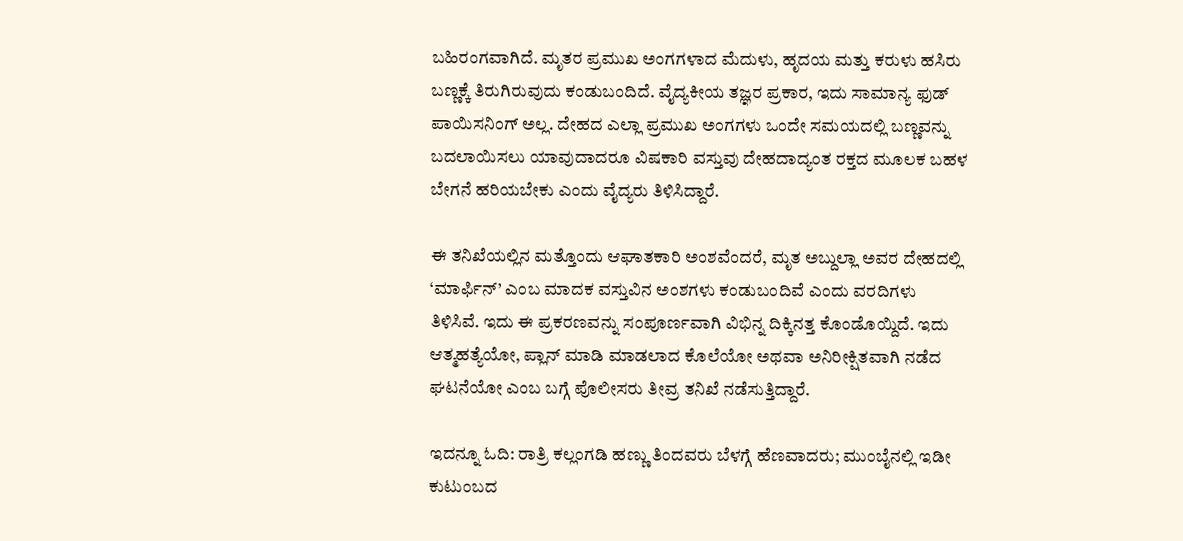ಬಹಿರಂಗವಾಗಿದೆ. ಮೃತರ ಪ್ರಮುಖ ಅಂಗಗಳಾದ ಮೆದುಳು, ಹೃದಯ ಮತ್ತು ಕರುಳು ಹಸಿರು ಬಣ್ಣಕ್ಕೆ ತಿರುಗಿರುವುದು ಕಂಡುಬಂದಿದೆ. ವೈದ್ಯಕೀಯ ತಜ್ಞರ ಪ್ರಕಾರ, ಇದು ಸಾಮಾನ್ಯ ಫುಡ್ ಪಾಯಿಸನಿಂಗ್ ಅಲ್ಲ. ದೇಹದ ಎಲ್ಲಾ ಪ್ರಮುಖ ಅಂಗಗಳು ಒಂದೇ ಸಮಯದಲ್ಲಿ ಬಣ್ಣವನ್ನು ಬದಲಾಯಿಸಲು ಯಾವುದಾದರೂ ವಿಷಕಾರಿ ವಸ್ತುವು ದೇಹದಾದ್ಯಂತ ರಕ್ತದ ಮೂಲಕ ಬಹಳ ಬೇಗನೆ ಹರಿಯಬೇಕು ಎಂದು ವೈದ್ಯರು ತಿಳಿಸಿದ್ದಾರೆ.

ಈ ತನಿಖೆಯಲ್ಲಿನ ಮತ್ತೊಂದು ಆಘಾತಕಾರಿ ಅಂಶವೆಂದರೆ, ಮೃತ ಅಬ್ದುಲ್ಲಾ ಅವರ ದೇಹದಲ್ಲಿ ‘ಮಾರ್ಫಿನ್’ ಎಂಬ ಮಾದಕ ವಸ್ತುವಿನ ಅಂಶಗಳು ಕಂಡುಬಂದಿವೆ ಎಂದು ವರದಿಗಳು ತಿಳಿಸಿವೆ. ಇದು ಈ ಪ್ರಕರಣವನ್ನು ಸಂಪೂರ್ಣವಾಗಿ ವಿಭಿನ್ನ ದಿಕ್ಕಿನತ್ತ ಕೊಂಡೊಯ್ದಿದೆ. ಇದು ಆತ್ಮಹತ್ಯೆಯೋ, ಪ್ಲಾನ್ ಮಾಡಿ ಮಾಡಲಾದ ಕೊಲೆಯೋ ಅಥವಾ ಅನಿರೀಕ್ಷಿತವಾಗಿ ನಡೆದ ಘಟನೆಯೋ ಎಂಬ ಬಗ್ಗೆ ಪೊಲೀಸರು ತೀವ್ರ ತನಿಖೆ ನಡೆಸುತ್ತಿದ್ದಾರೆ.

ಇದನ್ನೂ ಓದಿ: ರಾತ್ರಿ ಕಲ್ಲಂಗಡಿ ಹಣ್ಣು ತಿಂದವರು ಬೆಳಗ್ಗೆ ಹೆಣವಾದರು; ಮುಂಬೈನಲ್ಲಿ ಇಡೀ ಕುಟುಂಬದ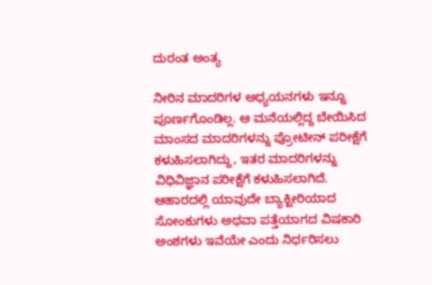ದುರಂತ ಅಂತ್ಯ

ನೀರಿನ ಮಾದರಿಗಳ ಅಧ್ಯಯನಗಳು ಇನ್ನೂ ಪೂರ್ಣಗೊಂಡಿಲ್ಲ. ಆ ಮನೆಯಲ್ಲಿದ್ದ ಬೇಯಿಸಿದ ಮಾಂಸದ ಮಾದರಿಗಳನ್ನು ಪ್ರೋಟೀನ್ ಪರೀಕ್ಷೆಗೆ ಕಳುಹಿಸಲಾಗಿದ್ದು, ಇತರ ಮಾದರಿಗಳನ್ನು ವಿಧಿವಿಜ್ಞಾನ ಪರೀಕ್ಷೆಗೆ ಕಳುಹಿಸಲಾಗಿದೆ. ಆಹಾರದಲ್ಲಿ ಯಾವುದೇ ಬ್ಯಾಕ್ಟೀರಿಯಾದ ಸೋಂಕುಗಳು ಅಥವಾ ಪತ್ತೆಯಾಗದ ವಿಷಕಾರಿ ಅಂಶಗಳು ಇವೆಯೇ ಎಂದು ನಿರ್ಧರಿಸಲು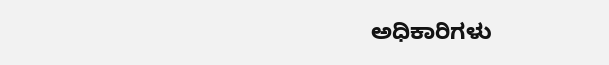ಅಧಿಕಾರಿಗಳು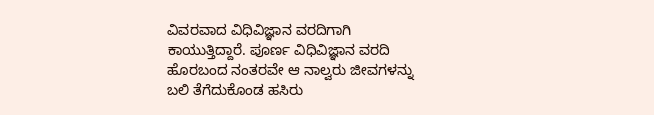ವಿವರವಾದ ವಿಧಿವಿಜ್ಞಾನ ವರದಿಗಾಗಿ ಕಾಯುತ್ತಿದ್ದಾರೆ. ಪೂರ್ಣ ವಿಧಿವಿಜ್ಞಾನ ವರದಿ ಹೊರಬಂದ ನಂತರವೇ ಆ ನಾಲ್ವರು ಜೀವಗಳನ್ನು ಬಲಿ ತೆಗೆದುಕೊಂಡ ಹಸಿರು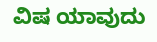ವಿಷ ಯಾವುದು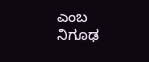ಎಂಬ ನಿಗೂಢ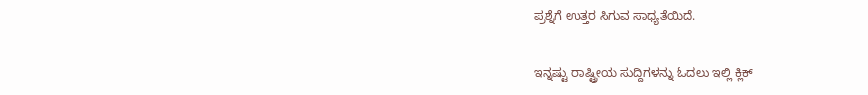ಪ್ರಶ್ನೆಗೆ ಉತ್ತರ ಸಿಗುವ ಸಾಧ್ಯತೆಯಿದೆ.

ಇನ್ನಷ್ಟು ರಾಷ್ಟ್ರೀಯ ಸುದ್ದಿಗಳನ್ನು ಓದಲು ಇಲ್ಲಿ ಕ್ಲಿಕ್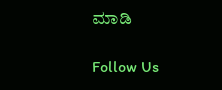ಮಾಡಿ

Follow Us